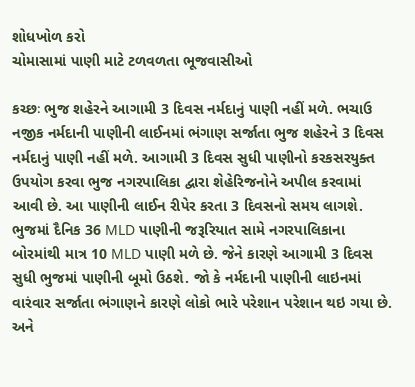શોધખોળ કરો
ચોમાસામાં પાણી માટે ટળવળતા ભૂજવાસીઓ

કચ્છઃ ભુજ શહેરને આગામી 3 દિવસ નર્મદાનું પાણી નહીં મળે. ભચાઉ નજીક નર્મદાની પાણીની લાઈનમાં ભંગાણ સર્જાતા ભુજ શહેરને 3 દિવસ નર્મદાનું પાણી નહીં મળે. આગામી 3 દિવસ સુધી પાણીનો કરકસરયુક્ત ઉપયોગ કરવા ભુજ નગરપાલિકા દ્વારા શેહેરિજનોને અપીલ કરવામાં આવી છે. આ પાણીની લાઈન રીપેર કરતા 3 દિવસનો સમય લાગશે. ભુજમાં દૈનિક 36 MLD પાણીની જરૂરિયાત સામે નગરપાલિકાના બોરમાંથી માત્ર 10 MLD પાણી મળે છે. જેને કારણે આગામી 3 દિવસ સુધી ભુજમાં પાણીની બૂમો ઉઠશે. જો કે નર્મદાની પાણીની લાઇનમાં વારંવાર સર્જાતા ભંગાણને કારણે લોકો ભારે પરેશાન પરેશાન થઇ ગયા છે. અને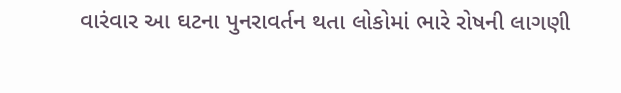વારંવાર આ ઘટના પુનરાવર્તન થતા લોકોમાં ભારે રોષની લાગણી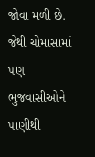જોવા મળી છે. જેથી ચોમાસામાં પણ ભુજવાસીઓને પાણીથી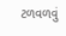ટળવળવું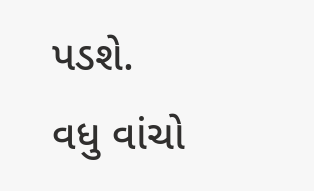પડશે.
વધુ વાંચો